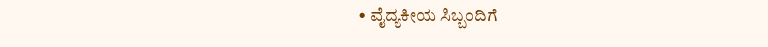• ವೈದ್ಯಕೀಯ ಸಿಬ್ಬಂದಿಗೆ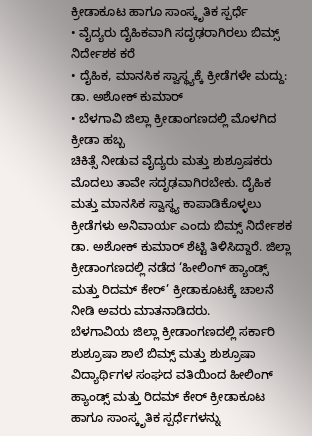ಕ್ರೀಡಾಕೂಟ ಹಾಗೂ ಸಾಂಸ್ಕೃತಿಕ ಸ್ಪರ್ಧೆ
• ವೈದ್ಯರು ದೈಹಿಕವಾಗಿ ಸದೃಢರಾಗಿರಲು ಬಿಮ್ಸ್ ನಿರ್ದೇಶಕ ಕರೆ
• ದೈಹಿಕ, ಮಾನಸಿಕ ಸ್ವಾಸ್ಥ್ಯಕ್ಕೆ ಕ್ರೀಡೆಗಳೇ ಮದ್ದು: ಡಾ. ಅಶೋಕ್ ಕುಮಾರ್
• ಬೆಳಗಾವಿ ಜಿಲ್ಲಾ ಕ್ರೀಡಾಂಗಣದಲ್ಲಿ ಮೊಳಗಿದ ಕ್ರೀಡಾ ಹಬ್ಬ
ಚಿಕಿತ್ಸೆ ನೀಡುವ ವೈದ್ಯರು ಮತ್ತು ಶುಶ್ರೂಷಕರು ಮೊದಲು ತಾವೇ ಸದೃಢವಾಗಿರಬೇಕು. ದೈಹಿಕ ಮತ್ತು ಮಾನಸಿಕ ಸ್ವಾಸ್ಥ್ಯ ಕಾಪಾಡಿಕೊಳ್ಳಲು ಕ್ರೀಡೆಗಳು ಅನಿವಾರ್ಯ ಎಂದು ಬಿಮ್ಸ್ ನಿರ್ದೇಶಕ ಡಾ. ಅಶೋಕ್ ಕುಮಾರ್ ಶೆಟ್ಟಿ ತಿಳಿಸಿದ್ದಾರೆ. ಜಿಲ್ಲಾ ಕ್ರೀಡಾಂಗಣದಲ್ಲಿ ನಡೆದ ‘ಹೀಲಿಂಗ್ ಹ್ಯಾಂಡ್ಸ್ ಮತ್ತು ರಿದಮ್ ಕೇರ್’ ಕ್ರೀಡಾಕೂಟಕ್ಕೆ ಚಾಲನೆ ನೀಡಿ ಅವರು ಮಾತನಾಡಿದರು.
ಬೆಳಗಾವಿಯ ಜಿಲ್ಲಾ ಕ್ರೀಡಾಂಗಣದಲ್ಲಿ ಸರ್ಕಾರಿ ಶುಶ್ರೂಷಾ ಶಾಲೆ ಬಿಮ್ಸ್ ಮತ್ತು ಶುಶ್ರೂಷಾ ವಿದ್ಯಾರ್ಥಿಗಳ ಸಂಘದ ವತಿಯಿಂದ ಹೀಲಿಂಗ್ ಹ್ಯಾಂಡ್ಸ್ ಮತ್ತು ರಿದಮ್ ಕೇರ್ ಕ್ರೀಡಾಕೂಟ ಹಾಗೂ ಸಾಂಸ್ಕೃತಿಕ ಸ್ಪರ್ಧೆಗಳನ್ನು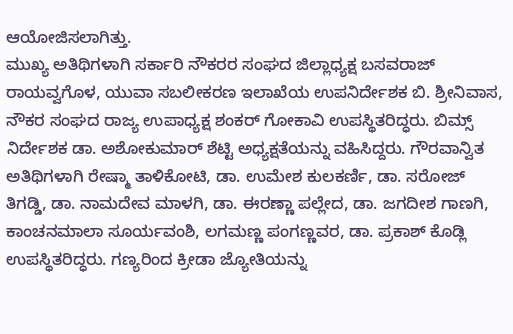ಆಯೋಜಿಸಲಾಗಿತ್ತು.
ಮುಖ್ಯ ಅತಿಥಿಗಳಾಗಿ ಸರ್ಕಾರಿ ನೌಕರರ ಸಂಘದ ಜಿಲ್ಲಾಧ್ಯಕ್ಷ ಬಸವರಾಜ್ ರಾಯವ್ವಗೊಳ, ಯುವಾ ಸಬಲೀಕರಣ ಇಲಾಖೆಯ ಉಪನಿರ್ದೇಶಕ ಬಿ. ಶ್ರೀನಿವಾಸ, ನೌಕರ ಸಂಘದ ರಾಜ್ಯ ಉಪಾಧ್ಯಕ್ಷ ಶಂಕರ್ ಗೋಕಾವಿ ಉಪಸ್ಥಿತರಿದ್ಧರು. ಬಿಮ್ಸ್ ನಿರ್ದೇಶಕ ಡಾ. ಅಶೋಕುಮಾರ್ ಶೆಟ್ಟಿ ಅಧ್ಯಕ್ಷತೆಯನ್ನು ವಹಿಸಿದ್ದರು. ಗೌರವಾನ್ವಿತ ಅತಿಥಿಗಳಾಗಿ ರೇಷ್ಮಾ ತಾಳಿಕೋಟಿ, ಡಾ. ಉಮೇಶ ಕುಲಕರ್ಣಿ, ಡಾ. ಸರೋಜ್ ತಿಗಡ್ಡಿ, ಡಾ. ನಾಮದೇವ ಮಾಳಗಿ, ಡಾ. ಈರಣ್ಣಾ ಪಲ್ಲೇದ, ಡಾ. ಜಗದೀಶ ಗಾಣಗಿ, ಕಾಂಚನಮಾಲಾ ಸೂರ್ಯವಂಶಿ, ಲಗಮಣ್ಣ ಪಂಗಣ್ಣವರ, ಡಾ. ಪ್ರಕಾಶ್ ಕೊಡ್ಲಿ ಉಪಸ್ಥಿತರಿದ್ಧರು. ಗಣ್ಯರಿಂದ ಕ್ರೀಡಾ ಜ್ಯೋತಿಯನ್ನು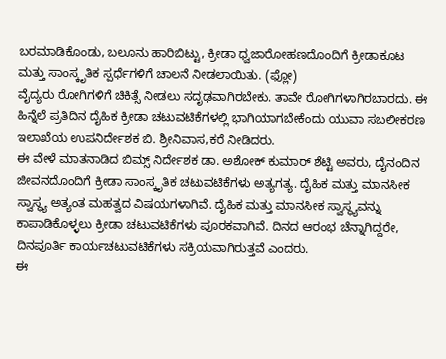ಬರಮಾಡಿಕೊಂಡು, ಬಲೂನು ಹಾರಿಬಿಟ್ಟು, ಕ್ರೀಡಾ ಧ್ವಜಾರೋಹಣದೊಂದಿಗೆ ಕ್ರೀಡಾಕೂಟ ಮತ್ತು ಸಾಂಸ್ಕೃತಿಕ ಸ್ಪರ್ಧೆಗಳಿಗೆ ಚಾಲನೆ ನೀಡಲಾಯಿತು. (ಫ್ಲೋ)
ವೈದ್ಯರು ರೋಗಿಗಳಿಗೆ ಚಿಕಿತ್ಸೆ ನೀಡಲು ಸದೃಢವಾಗಿರಬೇಕು. ತಾವೇ ರೋಗಿಗಳಾಗಿರಬಾರದು. ಈ ಹಿನ್ನೆಲೆ ಪ್ರತಿದಿನ ದೈಹಿಕ ಕ್ರೀಡಾ ಚಟುವಟಿಕೆಗಳಲ್ಲಿ ಭಾಗಿಯಾಗಬೇಕೆಂದು ಯುವಾ ಸಬಲೀಕರಣ ಇಲಾಖೆಯ ಉಪನಿರ್ದೇಶಕ ಬಿ. ಶ್ರೀನಿವಾಸ,ಕರೆ ನೀಡಿದರು.
ಈ ವೇಳೆ ಮಾತನಾಡಿದ ಬಿಮ್ಸ್ ನಿರ್ದೇಶಕ ಡಾ. ಅಶೋಕ್ ಕುಮಾರ್ ಶೆಟ್ಟಿ ಅವರು, ದೈನಂದಿನ ಜೀವನದೊಂದಿಗೆ ಕ್ರೀಡಾ ಸಾಂಸ್ಕೃತಿಕ ಚಟುವಟಿಕೆಗಳು ಅತ್ಯಗತ್ಯ. ದೈಹಿಕ ಮತ್ತು ಮಾನಸೀಕ ಸ್ವಾಸ್ಥ್ಯ ಅತ್ಯಂತ ಮಹತ್ವದ ವಿಷಯಗಳಾಗಿವೆ. ದೈಹಿಕ ಮತ್ತು ಮಾನಸೀಕ ಸ್ವಾಸ್ಥ್ಯವನ್ನು ಕಾಪಾಡಿಕೊಳ್ಳಲು ಕ್ರೀಡಾ ಚಟುವಟಿಕೆಗಳು ಪೂರಕವಾಗಿವೆ. ದಿನದ ಆರಂಭ ಚೆನ್ನಾಗಿದ್ದರೇ, ದಿನಪೂರ್ತಿ ಕಾರ್ಯಚಟುವಟಿಕೆಗಳು ಸಕ್ರಿಯವಾಗಿರುತ್ತವೆ ಎಂದರು.
ಈ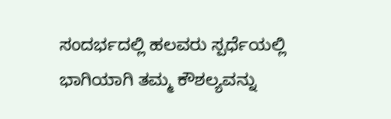ಸಂದರ್ಭದಲ್ಲಿ ಹಲವರು ಸ್ಪರ್ಧೆಯಲ್ಲಿ ಭಾಗಿಯಾಗಿ ತಮ್ಮ ಕೌಶಲ್ಯವನ್ನು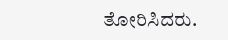ತೋರಿಸಿದರು.